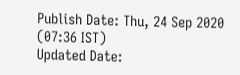Publish Date: Thu, 24 Sep 2020 (07:36 IST)
Updated Date: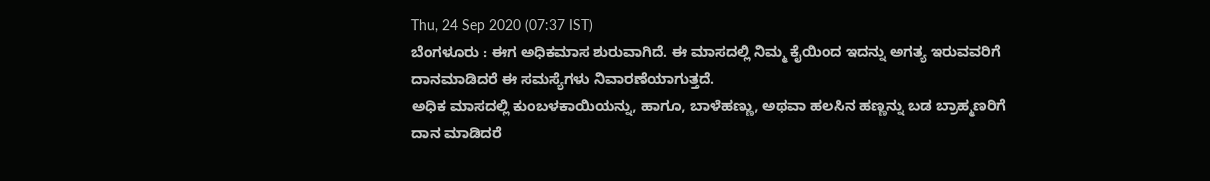Thu, 24 Sep 2020 (07:37 IST)
ಬೆಂಗಳೂರು : ಈಗ ಅಧಿಕಮಾಸ ಶುರುವಾಗಿದೆ. ಈ ಮಾಸದಲ್ಲಿ ನಿಮ್ಮ ಕೈಯಿಂದ ಇದನ್ನು ಅಗತ್ಯ ಇರುವವರಿಗೆ ದಾನಮಾಡಿದರೆ ಈ ಸಮಸ್ಯೆಗಳು ನಿವಾರಣೆಯಾಗುತ್ತದೆ.
ಅಧಿಕ ಮಾಸದಲ್ಲಿ ಕುಂಬಳಕಾಯಿಯನ್ನು, ಹಾಗೂ, ಬಾಳೆಹಣ್ಣು, ಅಥವಾ ಹಲಸಿನ ಹಣ್ಣನ್ನು ಬಡ ಬ್ರಾಹ್ಮಣರಿಗೆ ದಾನ ಮಾಡಿದರೆ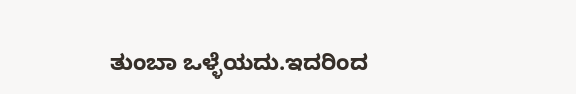ತುಂಬಾ ಒಳ್ಳೆಯದು.ಇದರಿಂದ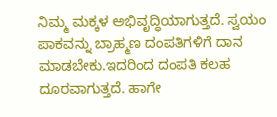ನಿಮ್ಮ ಮಕ್ಕಳ ಅಭಿವೃದ್ಧಿಯಾಗುತ್ತದೆ. ಸ್ವಯಂ ಪಾಕವನ್ನು ಬ್ರಾಹ್ಮಣ ದಂಪತಿಗಳಿಗೆ ದಾನ ಮಾಡಬೇಕು.ಇದರಿಂದ ದಂಪತಿ ಕಲಹ ದೂರವಾಗುತ್ತದೆ. ಹಾಗೇ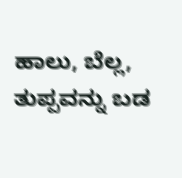ಹಾಲು, ಬೆಲ್ಲ, ತುಪ್ಪವನ್ನು ಬಡ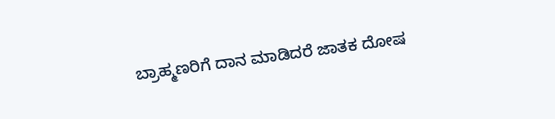ಬ್ರಾಹ್ಮಣರಿಗೆ ದಾನ ಮಾಡಿದರೆ ಜಾತಕ ದೋಷ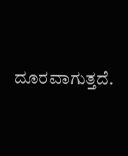ದೂರವಾಗುತ್ತದೆ.